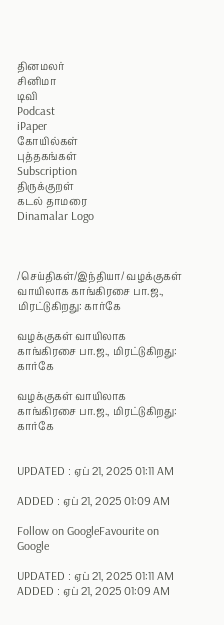தினமலர்
சினிமா
டிவி
Podcast
iPaper
கோயில்கள்
புத்தகங்கள்
Subscription
திருக்குறள்
கடல் தாமரை
Dinamalar Logo



/செய்திகள்/இந்தியா/ வழக்குகள் வாயிலாக காங்கிரசை பா.ஜ., மிரட்டுகிறது: கார்கே

வழக்குகள் வாயிலாக காங்கிரசை பா.ஜ., மிரட்டுகிறது: கார்கே

வழக்குகள் வாயிலாக காங்கிரசை பா.ஜ., மிரட்டுகிறது: கார்கே


UPDATED : ஏப் 21, 2025 01:11 AM

ADDED : ஏப் 21, 2025 01:09 AM

Follow on GoogleFavourite on Google

UPDATED : ஏப் 21, 2025 01:11 AM ADDED : ஏப் 21, 2025 01:09 AM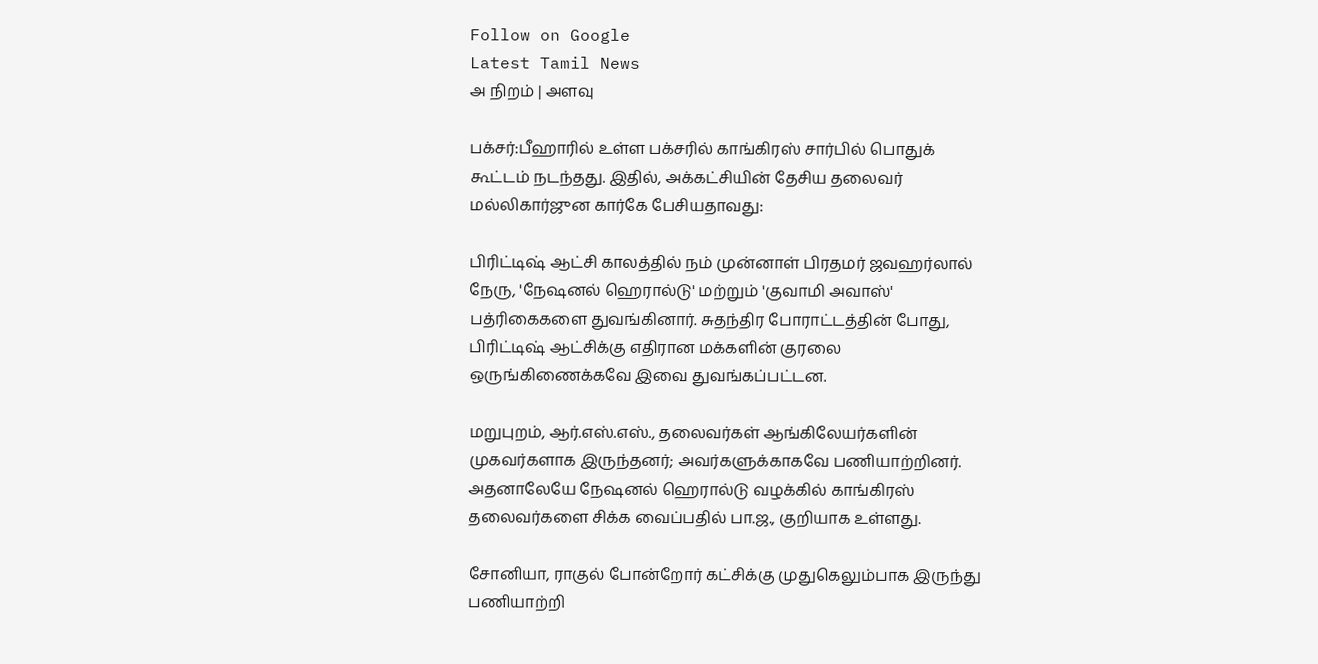Follow on Google
Latest Tamil News
அ நிறம் | அளவு

பக்சர்:பீஹாரில் உள்ள பக்சரில் காங்கிரஸ் சார்பில் பொதுக் கூட்டம் நடந்தது. இதில், அக்கட்சியின் தேசிய தலைவர் மல்லிகார்ஜுன கார்கே பேசியதாவது:

பிரிட்டிஷ் ஆட்சி காலத்தில் நம் முன்னாள் பிரதமர் ஜவஹர்லால் நேரு, 'நேஷனல் ஹெரால்டு' மற்றும் 'குவாமி அவாஸ்' பத்ரிகைகளை துவங்கினார். சுதந்திர போராட்டத்தின் போது, பிரிட்டிஷ் ஆட்சிக்கு எதிரான மக்களின் குரலை ஒருங்கிணைக்கவே இவை துவங்கப்பட்டன.

மறுபுறம், ஆர்.எஸ்.எஸ்., தலைவர்கள் ஆங்கிலேயர்களின் முகவர்களாக இருந்தனர்; அவர்களுக்காகவே பணியாற்றினர். அதனாலேயே நேஷனல் ஹெரால்டு வழக்கில் காங்கிரஸ் தலைவர்களை சிக்க வைப்பதில் பா.ஜ., குறியாக உள்ளது.

சோனியா, ராகுல் போன்றோர் கட்சிக்கு முதுகெலும்பாக இருந்து பணியாற்றி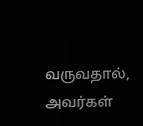வருவதால், அவர்கள்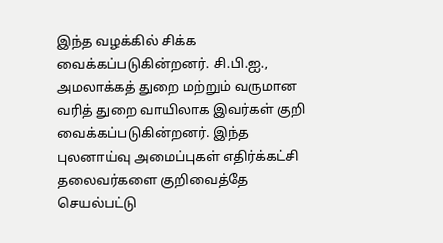இந்த வழக்கில் சிக்க வைக்கப்படுகின்றனர். சி.பி.ஐ., அமலாக்கத் துறை மற்றும் வருமான வரித் துறை வாயிலாக இவர்கள் குறி வைக்கப்படுகின்றனர். இந்த புலனாய்வு அமைப்புகள் எதிர்க்கட்சி தலைவர்களை குறிவைத்தே செயல்பட்டு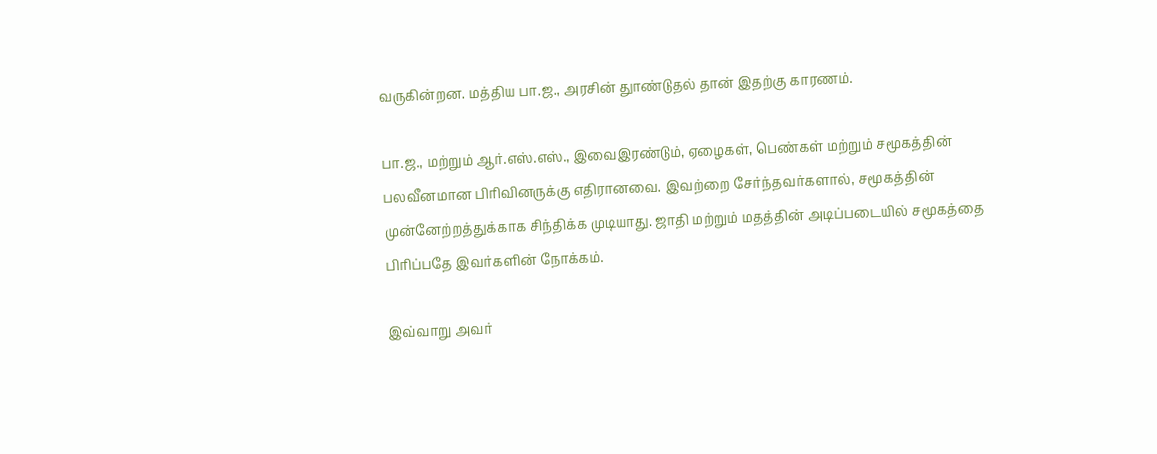வருகின்றன. மத்திய பா.ஜ., அரசின் துாண்டுதல் தான் இதற்கு காரணம்.

பா.ஜ., மற்றும் ஆர்.எஸ்.எஸ்., இவைஇரண்டும், ஏழைகள், பெண்கள் மற்றும் சமூகத்தின் பலவீனமான பிரிவினருக்கு எதிரானவை. இவற்றை சேர்ந்தவர்களால், சமூகத்தின் முன்னேற்றத்துக்காக சிந்திக்க முடியாது. ஜாதி மற்றும் மதத்தின் அடிப்படையில் சமூகத்தை பிரிப்பதே இவர்களின் நோக்கம்.

இவ்வாறு அவர்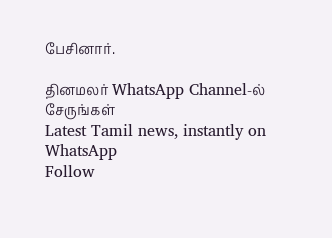பேசினார்.

தினமலர் WhatsApp Channel-ல் சேருங்கள்
Latest Tamil news, instantly on WhatsApp
Follow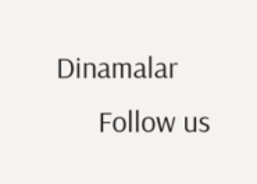Dinamalar
      Follow us